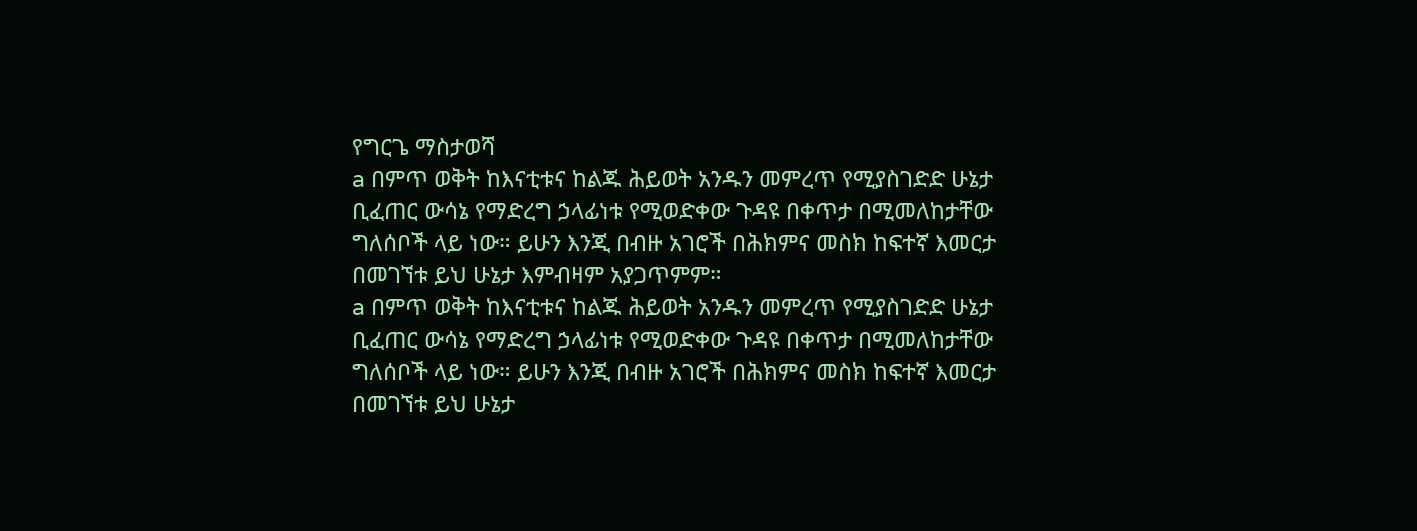የግርጌ ማስታወሻ
a በምጥ ወቅት ከእናቲቱና ከልጁ ሕይወት አንዱን መምረጥ የሚያስገድድ ሁኔታ ቢፈጠር ውሳኔ የማድረግ ኃላፊነቱ የሚወድቀው ጉዳዩ በቀጥታ በሚመለከታቸው ግለሰቦች ላይ ነው። ይሁን እንጂ በብዙ አገሮች በሕክምና መስክ ከፍተኛ እመርታ በመገኘቱ ይህ ሁኔታ እምብዛም አያጋጥምም።
a በምጥ ወቅት ከእናቲቱና ከልጁ ሕይወት አንዱን መምረጥ የሚያስገድድ ሁኔታ ቢፈጠር ውሳኔ የማድረግ ኃላፊነቱ የሚወድቀው ጉዳዩ በቀጥታ በሚመለከታቸው ግለሰቦች ላይ ነው። ይሁን እንጂ በብዙ አገሮች በሕክምና መስክ ከፍተኛ እመርታ በመገኘቱ ይህ ሁኔታ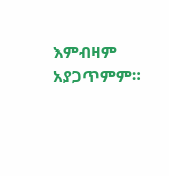እምብዛም አያጋጥምም።